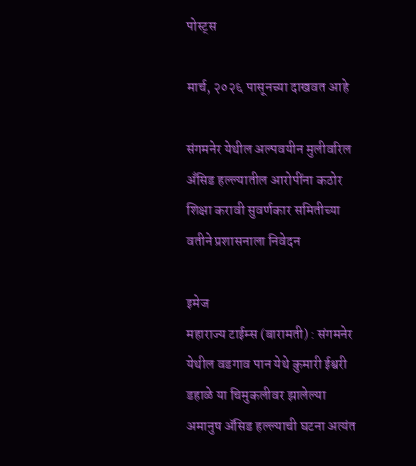पोस्ट्स

मार्च, २०२६ पासूनच्या दाखवत आहे

संगमनेर येथील अल्पवयीन मुलीवरिल अँसिड हल्ल्यातील आरोपींना कठोर शिक्षा करावी सुवर्णकार समितीच्या वतीने प्रशासनाला निवेदन

इमेज
महाराज्य टाईम्स (बारामती) : संगमनेर येथील वडगाव पान येथे कुमारी ईश्वरी डहाळे या चिमुकलीवर झालेल्या अमानुष ॲसिड हल्ल्याची घटना अत्यंत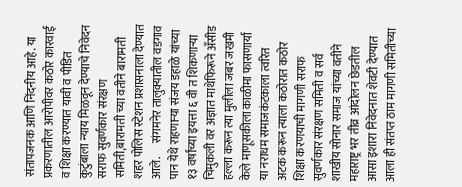संतापजनक आणि निंदनीय आहे. या प्रकरणातील आरोपीवर कठोर कारवाई व शिक्षा करण्यात यावी व पीडित कुटुंबाला न्याय मिळवून देण्याचे निवेदन सराफ सुवर्णकार संरक्षण समिती,बारामती च्या वतीने बारामती शहर पोलिस स्टेशन प्रशासनाला देण्यात आले.      संगमनेर तालुक्यातील वडगाव पान येथे राहणाऱ्या संजय डहाळे यांच्या १३ वर्षांच्या इयत्ता ६ वी त शिकणाऱ्या चिमुकली वर अज्ञात माथेफिरूने अँसीड हल्ला करून त्या मुलीला जबर जखमी केले माणूसकीला काळीमा फासणार्या या नराधम समाजकंटकाला त्वरित अटक करून त्याला कठोरात कठोर शिक्षा करणयाची मागणी सराफ सुवर्णकार संरक्षण समिती व सर्व शाखीय सोनार समाज यांच्या वतीने महाराष्ट्र भर तीव्र आंदोलन छेडतील आसा इशारा निवेदनात शेवटी देण्यात आला ही संतप्त ठाम मागणी समितीच्या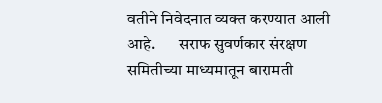वतीने निवेदनात व्यक्त करण्यात आली आहे.       सराफ सुवर्णकार संरक्षण समितीच्या माध्यमातून बारामती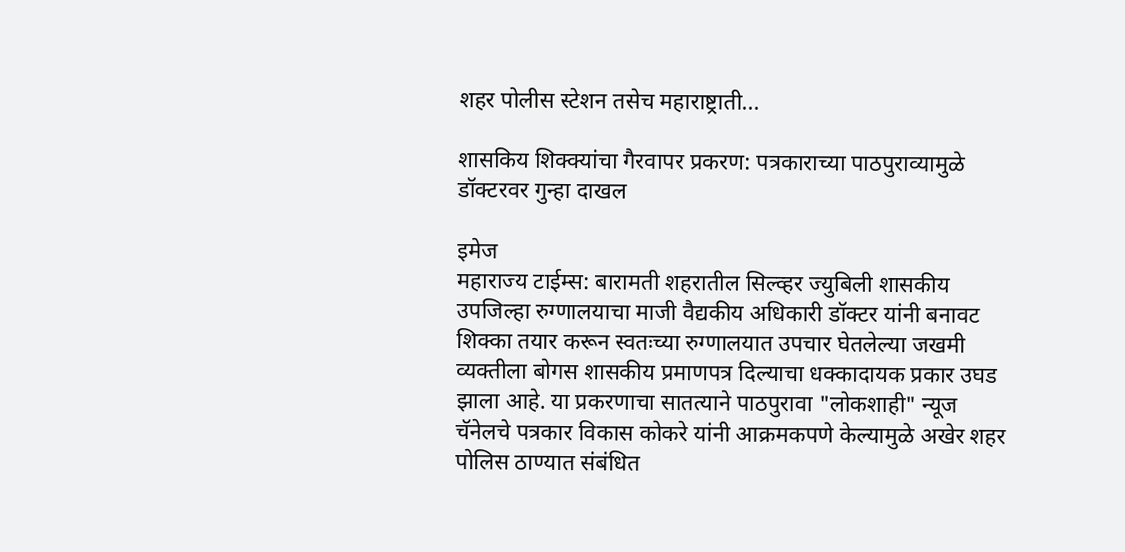शहर पोलीस स्टेशन तसेच महाराष्ट्राती...

शासकिय शिक्क्यांचा गैरवापर प्रकरण: पत्रकाराच्या पाठपुराव्यामुळे डॉक्टरवर गुन्हा दाखल

इमेज
महाराज्य टाईम्स: बारामती शहरातील सिल्व्हर ज्युबिली शासकीय उपजिल्हा रुग्णालयाचा माजी वैद्यकीय अधिकारी डॉक्टर यांनी बनावट शिक्का तयार करून स्वतःच्या रुग्णालयात उपचार घेतलेल्या जखमी व्यक्तीला बोगस शासकीय प्रमाणपत्र दिल्याचा धक्कादायक प्रकार उघड झाला आहे. या प्रकरणाचा सातत्याने पाठपुरावा "लोकशाही" न्यूज चॅनेलचे पत्रकार विकास कोकरे यांनी आक्रमकपणे केल्यामुळे अखेर शहर पोलिस ठाण्यात संबंधित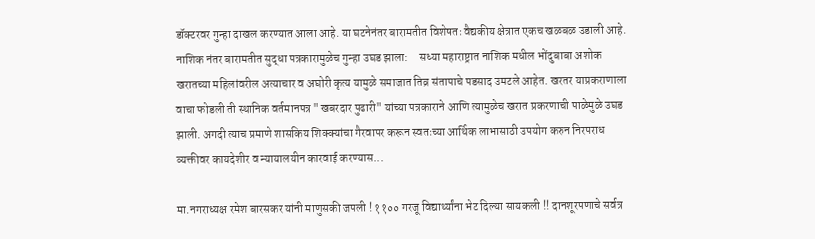डॉक्टरवर गुन्हा दाखल करण्यात आला आहे. या घटनेनंतर बारामतीत विशेषतः वैद्यकीय क्षेत्रात एकच खळबळ उडाली आहे. नाशिक नंतर बारामतीत सुद्धा पत्रकारामुळेच गुन्हा उघड झाला:     सध्या महाराष्ट्रात नाशिक मधील भोंदुबाबा अशोक खरातच्या महिलांवरील अत्याचार व अघोरी कृत्य यामुळे समाजात तिव्र संतापाचे पडसाद उमटले आहेत. खरतर याप्रकराणाला वाचा फोडली ती स्थानिक वर्तमानपत्र "खबरदार पुढारी" यांच्या पत्रकाराने आणि त्यामुळेच खरात प्रकरणाची पाळेमुळे उघड झाली. अगदी त्याच प्रमाणे शासकिय शिक्क्यांचा गैरवापर करून स्वतःच्या आर्थिक लाभासाठी उपयोग करुन निरपराध व्यक्तीवर कायदेशीर व न्यायालयीन कारवाई करण्यास...

मा.नगराध्यक्ष रमेश बारसकर यांनी माणुसकी जपली ! ११०० गरजू विद्यार्थ्यांना भेट दिल्या सायकली !! दानशूरपणाचे सर्वत्र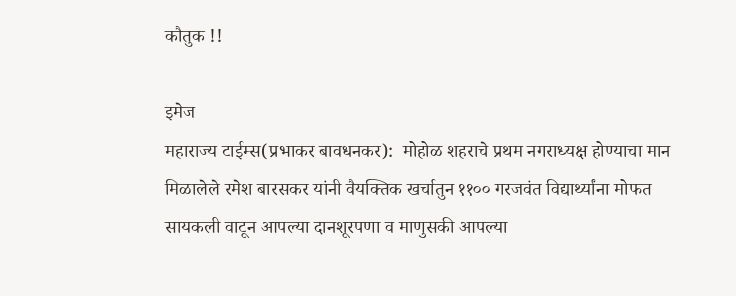कौतुक !!

इमेज
महाराज्य टाईम्स(प्रभाकर बावधनकर):  मोहोळ शहराचे प्रथम नगराध्यक्ष होण्याचा मान मिळालेले रमेश बारसकर यांनी वैयक्तिक खर्चातुन ११०० गरजवंत विद्यार्थ्यांना मोफत सायकली वाटून आपल्या दानशूरपणा व माणुसकी आपल्या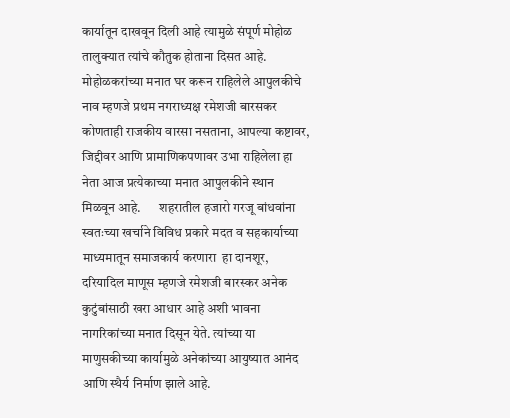कार्यातून दाखवून दिली आहे त्यामुळे संपूर्ण मोहोळ तालुक्यात त्यांचे कौतुक होताना दिसत आहे.      मोहोळकरांच्या मनात घर करून राहिलेले आपुलकीचे नाव म्हणजे प्रथम नगराध्यक्ष रमेशजी बारसकर कोणताही राजकीय वारसा नसताना, आपल्या कष्टावर, जिद्दीवर आणि प्रामाणिकपणावर उभा राहिलेला हा नेता आज प्रत्येकाच्या मनात आपुलकीने स्थान मिळवून आहे.       शहरातील हजारो गरजू बांधवांना स्वतःच्या खर्चाने विविध प्रकारे मदत व सहकार्याच्या माध्यमातून समाजकार्य करणारा  हा दानशूर, दरियादिल माणूस म्हणजे रमेशजी बारस्कर अनेक कुटुंबांसाठी खरा आधार आहे अशी भावना नागरिकांच्या मनात दिसून येते. त्यांच्या या माणुसकीच्या कार्यामुळे अनेकांच्या आयुष्यात आनंद आणि स्थैर्य निर्माण झाले आहे.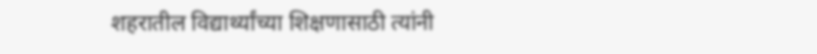शहरातील विद्यार्थ्यांच्या शिक्षणासाठी त्यांनी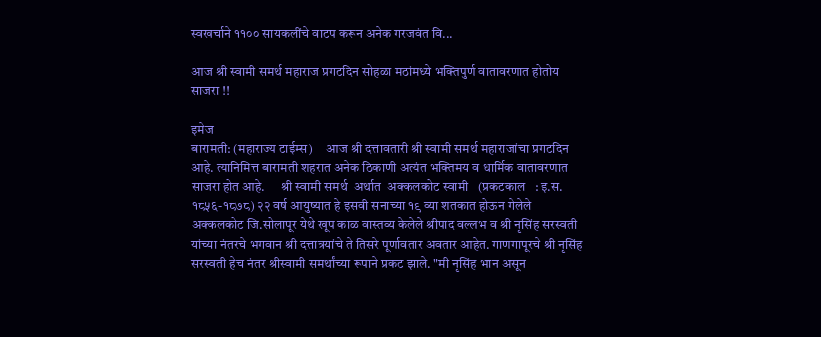स्वखर्चाने ११०० सायकलींचे वाटप करून अनेक गरजवंत वि...

आज श्री स्वामी समर्थ महाराज प्रगटदिन सोहळा मठांमध्ये भक्तिपुर्ण वातावरणात होतोय साजरा !!

इमेज
बारामती: (महाराज्य टाईम्स)     आज श्री दत्तावतारी श्री स्वामी समर्थ महाराजांचा प्रगटदिन आहे. त्यानिमित्त बारामती शहरात अनेक ठिकाणी अत्यंत भक्तिमय व धार्मिक वातावरणात साजरा होत आहे.      श्री स्वामी समर्थ  अर्थात  अक्कलकोट स्वामी   (प्रकटकाल   : इ.स. १८५६-१८७८) २२ वर्ष आयुष्यात हे इसवी सनाच्या १९ व्या शतकात होऊन गेलेले अक्कलकोट जि.सोलापूर येथे खूप काळ वास्तव्य केलेले श्रीपाद वल्लभ व श्री नृसिंह सरस्वती यांच्या नंतरचे भगवान श्री दत्तात्रयांचे ते तिसरे पूर्णावतार अवतार आहेत. गाणगापूरचे श्री नृसिंह सरस्वती हेच नंतर श्रीस्वामी समर्थांच्या रूपाने प्रकट झाले. "मी नृसिंह भान असून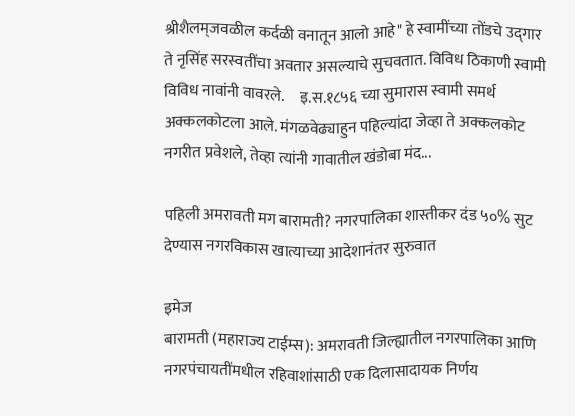श्रीशैलम्‌‍जवळील कर्दळी वनातून आलो आहे" हे स्वामींच्या तोंडचे उद्‌गार ते नृसिंह सरस्वतींचा अवतार असल्याचे सुचवतात. विविध ठिकाणी स्वामी विविध नावांनी वावरले.     इ.स.१८५६ च्या सुमारास स्वामी समर्थ अक्कलकोटला आले. मंगळवेढ्याहुन पहिल्यांदा जेव्हा ते अक्कलकोट नगरीत प्रवेशले, तेव्हा त्यांनी गावातील खंडोबा मंद...

पहिली अमरावती मग बारामती? नगरपालिका शास्तीकर दंड ५०% सुट देण्यास नगरविकास खात्याच्या आदेशानंतर सुरुवात

इमेज
बारामती (महाराज्य टाईम्स): अमरावती जिल्ह्यातील नगरपालिका आणि नगरपंचायतींमधील रहिवाशांसाठी एक दिलासादायक निर्णय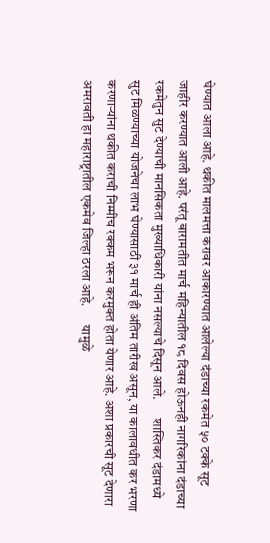घेण्यात आला आहे. थकीत मालमत्ता करावर आकारण्यात आलेल्या दंडाच्या रकमेत ५० टक्के सूट जाहीर करण्यात आली आहे. परंतू बारामतीत मार्च महिन्यातील १८ दिवस होऊनही नागरिकांना दंडाच्या रकमेतुन सुट देण्याची मानसिकता मुख्याधिकारी यांना नसल्याचे दिसून आले.       शास्तिकर दंडामध्ये सुट मिळण्याच्या योजनेचा लाभ घेण्यासाठी ३१ मार्च ही अंतिम तारीख असून, या कालावधीत कर भरणा करणाऱ्यांना थकीत कराची निम्मीच रक्कम भरून करमुक्त होता येणार आहे. अशा प्रकारची सूट देणारा अमरावती हा महाराष्ट्रातील एकमेव जिल्हा ठरला आहे.       यामुळे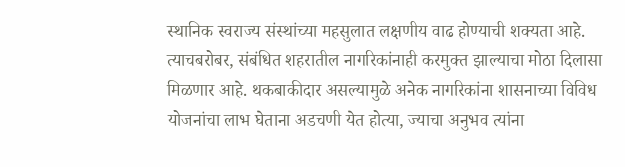स्थानिक स्वराज्य संस्थांच्या महसुलात लक्षणीय वाढ होण्याची शक्यता आहे. त्याचबरोबर, संबंधित शहरातील नागरिकांनाही करमुक्त झाल्याचा मोठा दिलासा मिळणार आहे. थकबाकीदार असल्यामुळे अनेक नागरिकांना शासनाच्या विविध योजनांचा लाभ घेताना अडचणी येत होत्या, ज्याचा अनुभव त्यांना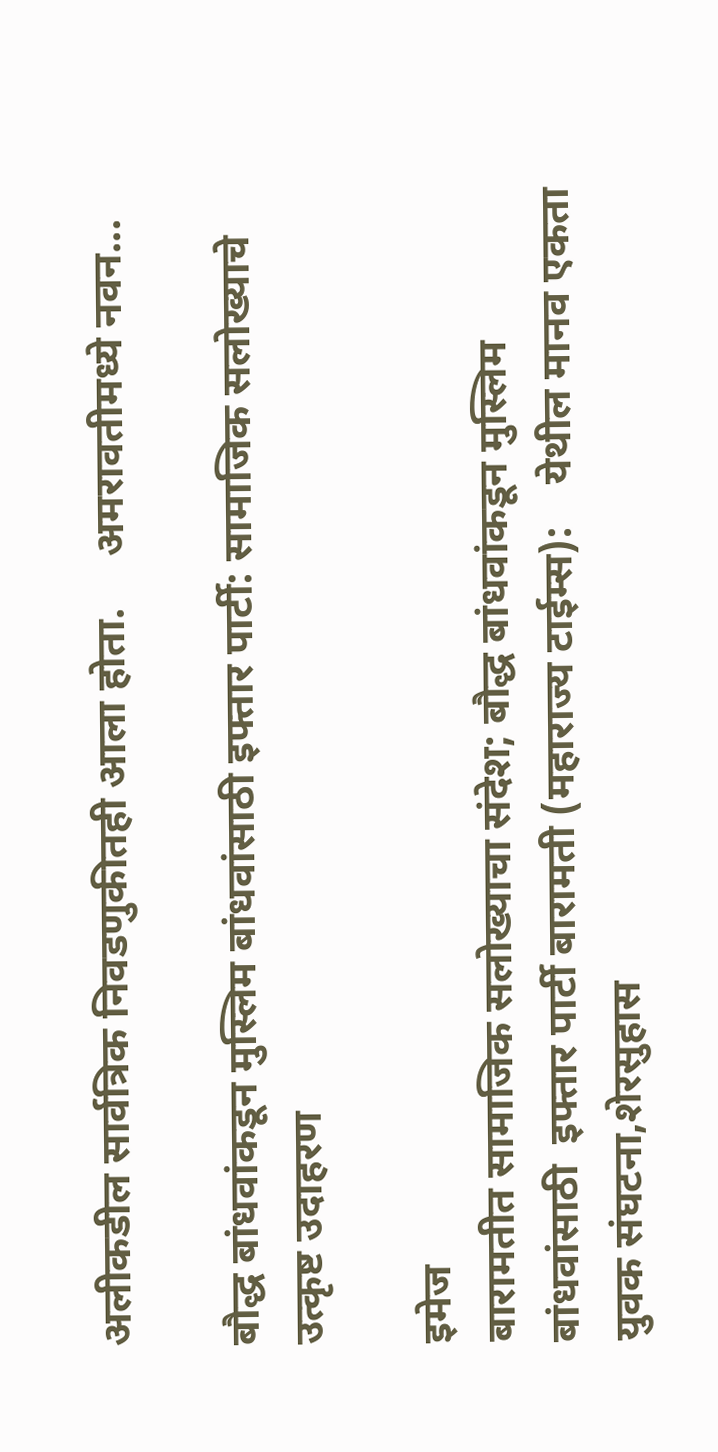अलीकडील सार्वत्रिक निवडणुकीतही आला होता.     अमरावतीमध्ये नवन...

बौद्ध बांधवांकडून मुस्लिम बांधवांसाठी इफ्तार पार्टी: सामाजिक सलोख्याचे उत्कृष्ट उदाहरण

इमेज
बारामतीत सामाजिक सलोख्याचा संदेश; बौद्ध बांधवांकडून मुस्लिम बांधवांसाठी  इफ्तार पार्टी बारामती (महाराज्य टाईम्स):    येथील मानव एकता युवक संघटना,शेरसुहास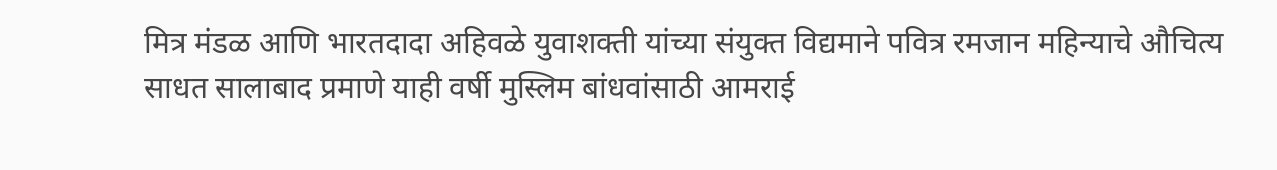मित्र मंडळ आणि भारतदादा अहिवळे युवाशक्ती यांच्या संयुक्त विद्यमाने पवित्र रमजान महिन्याचे औचित्य साधत सालाबाद प्रमाणे याही वर्षी मुस्लिम बांधवांसाठी आमराई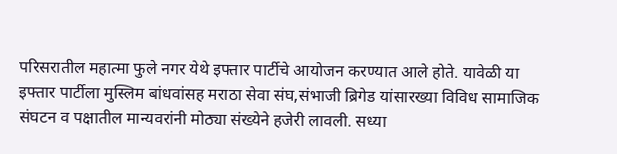परिसरातील महात्मा फुले नगर येथे इफ्तार पार्टीचे आयोजन करण्यात आले होते. यावेळी या इफ्तार पार्टीला मुस्लिम बांधवांसह मराठा सेवा संघ,संभाजी ब्रिगेड यांसारख्या विविध सामाजिक संघटन व पक्षातील मान्यवरांनी मोठ्या संख्येने हजेरी लावली. सध्या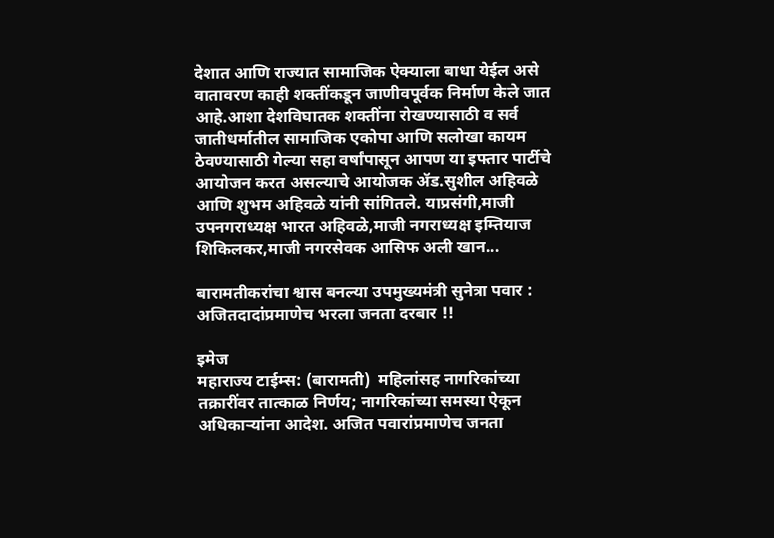देशात आणि राज्यात सामाजिक ऐक्याला बाधा येईल असे वातावरण काही शक्तींकडून जाणीवपूर्वक निर्माण केले जात आहे.आशा देशविघातक शक्तींना रोखण्यासाठी व सर्व जातीधर्मातील सामाजिक एकोपा आणि सलोखा कायम ठेवण्यासाठी गेल्या सहा वर्षांपासून आपण या इफ्तार पार्टीचे आयोजन करत असल्याचे आयोजक ॲड.सुशील अहिवळे आणि शुभम अहिवळे यांनी सांगितले. याप्रसंगी,माजी उपनगराध्यक्ष भारत अहिवळे,माजी नगराध्यक्ष इम्तियाज शिकिलकर,माजी नगरसेवक आसिफ अली खान...

बारामतीकरांचा श्वास बनल्या उपमुख्यमंत्री सुनेत्रा पवार : अजितदादांप्रमाणेच भरला जनता दरबार !!

इमेज
महाराज्य टाईम्स: (बारामती)  महिलांसह नागरिकांच्या तक्रारींवर तात्काळ निर्णय; नागरिकांच्या समस्या ऐकून अधिकाऱ्यांना आदेश. अजित पवारांप्रमाणेच जनता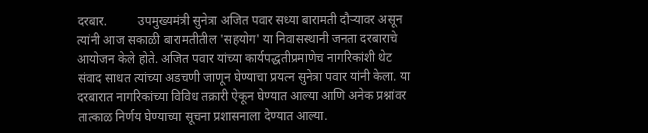दरबार.          उपमुख्यमंत्री सुनेत्रा अजित पवार सध्या बारामती दौऱ्यावर असून त्यांनी आज सकाळी बारामतीतील 'सहयोग' या निवासस्थानी जनता दरबाराचे आयोजन केले होते. अजित पवार यांच्या कार्यपद्धतीप्रमाणेच नागरिकांशी थेट संवाद साधत त्यांच्या अडचणी जाणून घेण्याचा प्रयत्न सुनेत्रा पवार यांनी केला. या दरबारात नागरिकांच्या विविध तक्रारी ऐकून घेण्यात आल्या आणि अनेक प्रश्नांवर तात्काळ निर्णय घेण्याच्या सूचना प्रशासनाला देण्यात आल्या.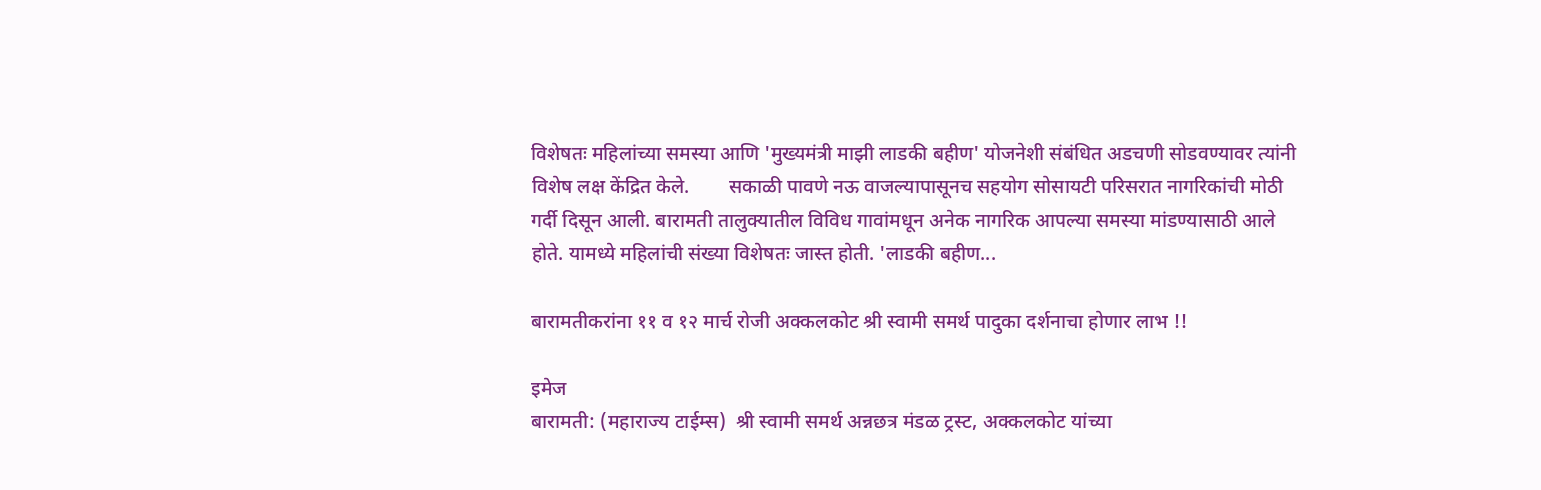विशेषतः महिलांच्या समस्या आणि 'मुख्यमंत्री माझी लाडकी बहीण' योजनेशी संबंधित अडचणी सोडवण्यावर त्यांनी विशेष लक्ष केंद्रित केले.        सकाळी पावणे नऊ वाजल्यापासूनच सहयोग सोसायटी परिसरात नागरिकांची मोठी गर्दी दिसून आली. बारामती तालुक्यातील विविध गावांमधून अनेक नागरिक आपल्या समस्या मांडण्यासाठी आले होते. यामध्ये महिलांची संख्या विशेषतः जास्त होती. 'लाडकी बहीण...

बारामतीकरांना ११ व १२ मार्च रोजी अक्कलकोट श्री स्वामी समर्थ पादुका दर्शनाचा होणार लाभ !!

इमेज
बारामती: (महाराज्य टाईम्स)  श्री स्वामी समर्थ अन्नछत्र मंडळ ट्रस्ट, अक्कलकोट यांच्या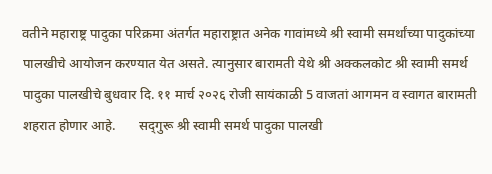वतीने महाराष्ट्र पादुका परिक्रमा अंतर्गत महाराष्ट्रात अनेक गावांमध्ये श्री स्वामी समर्थांच्या पादुकांच्या पालखीचे आयोजन करण्यात येत असते. त्यानुसार बारामती येथे श्री अक्कलकोट श्री स्वामी समर्थ पादुका पालखीचे बुधवार दि. ११ मार्च २०२६ रोजी सायंकाळी 5 वाजतां आगमन व स्वागत बारामती शहरात होणार आहे.       सद‍्गुरू श्री स्वामी समर्थ पादुका पालखी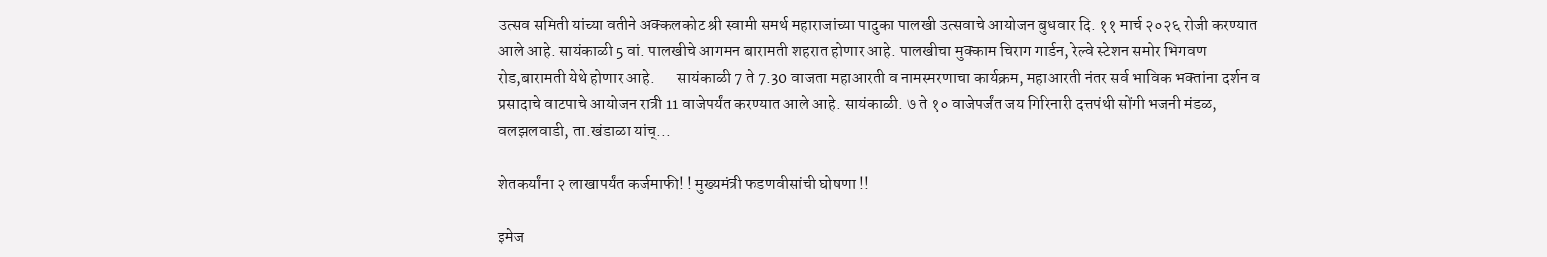उत्सव समिती यांच्या वतीने अक्‍कलकोट श्री स्वामी समर्थ महाराजांच्या पादुका पालखी उत्सवाचे आयोजन बुधवार दि. ११ मार्च २०२६ रोजी करण्यात आले आहे. सायंकाळी 5 वां. पालखीचे आगमन बारामती शहरात होणार आहे. पालखीचा मुक्‍काम चिराग गार्डन, रेल्वे स्टेशन समोर भिगवण रोड,बारामती येथे होणार आहे.       सायंकाळी 7 ते 7.30 वाजता महाआरती व नामस्मरणाचा कार्यक्रम, महाआरती नंतर सर्व भाविक भक्‍तांना दर्शन व प्रसादाचे वाटपाचे आयोजन रात्री 11 वाजेपर्यंत करण्यात आले आहे. सायंकाळी. ७ ते १० वाजेपर्जंत जय गिरिनारी दत्तपंथी सोंगी भजनी मंडळ, वलझलवाडी, ता.खंडाळा यांच्...

शेतकर्यांना २ लाखापर्यंत कर्जमाफी! ! मुख्यमंत्री फडणवीसांची घोषणा !!

इमेज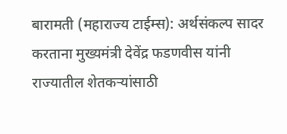बारामती (महाराज्य टाईम्स): अर्थसंकल्प सादर करताना मुख्यमंत्री देवेंद्र फडणवीस यांनी राज्यातील शेतकऱ्यांसाठी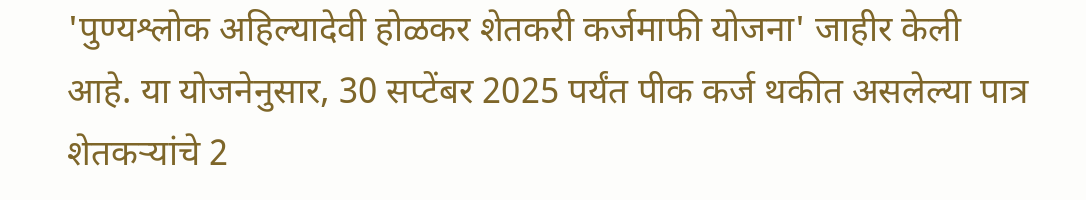'पुण्यश्लोक अहिल्यादेवी होळकर शेतकरी कर्जमाफी योजना' जाहीर केली आहे. या योजनेनुसार, 30 सप्टेंबर 2025 पर्यंत पीक कर्ज थकीत असलेल्या पात्र शेतकऱ्यांचे 2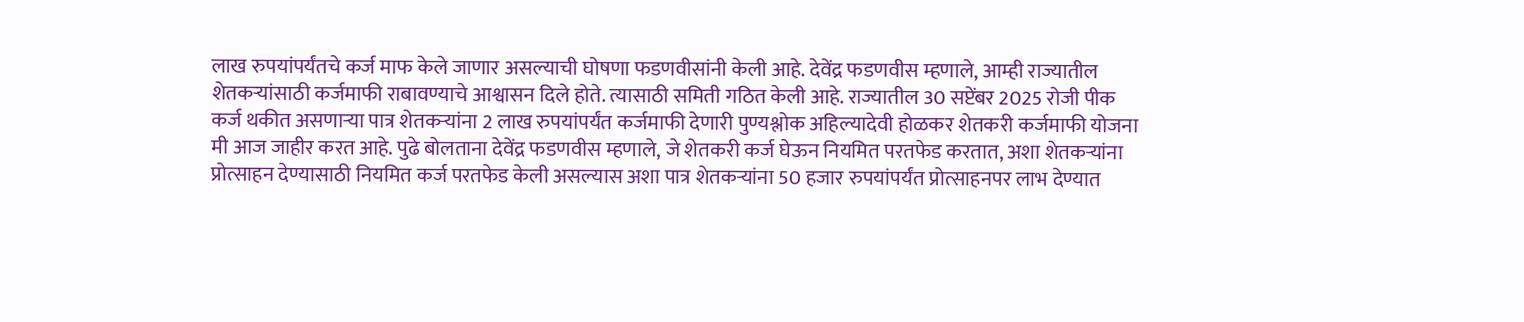लाख रुपयांपर्यंतचे कर्ज माफ केले जाणार असल्याची घोषणा फडणवीसांनी केली आहे. देवेंद्र फडणवीस म्हणाले, आम्ही राज्यातील शेतकऱ्यांसाठी कर्जमाफी राबावण्याचे आश्वासन दिले होते. त्यासाठी समिती गठित केली आहे. राज्यातील 30 सप्टेंबर 2025 रोजी पीक कर्ज थकीत असणाऱ्या पात्र शेतकऱ्यांना 2 लाख रुपयांपर्यंत कर्जमाफी देणारी पुण्यश्लोक अहिल्यादेवी होळकर शेतकरी कर्जमाफी योजना मी आज जाहीर करत आहे. पुढे बोलताना देवेंद्र फडणवीस म्हणाले, जे शेतकरी कर्ज घेऊन नियमित परतफेड करतात, अशा शेतकऱ्यांना प्रोत्साहन देण्यासाठी नियमित कर्ज परतफेड केली असल्यास अशा पात्र शेतकऱ्यांना 50 हजार रुपयांपर्यंत प्रोत्साहनपर लाभ देण्यात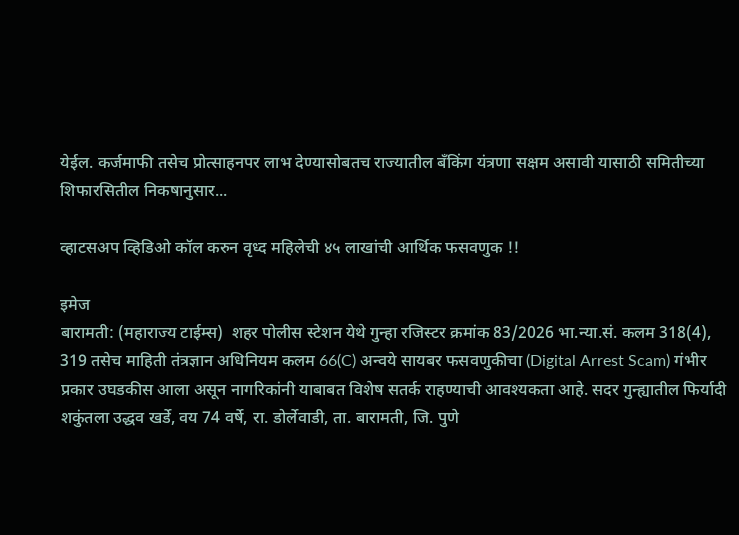येईल. कर्जमाफी तसेच प्रोत्साहनपर लाभ देण्यासोबतच राज्यातील बँकिंग यंत्रणा सक्षम असावी यासाठी समितीच्या शिफारसितील निकषानुसार...

व्हाटसअप व्हिडिओ कॉल करुन वृध्द महिलेची ४५ लाखांची आर्थिक फसवणुक !!

इमेज
बारामती: (महाराज्य टाईम्स)  शहर पोलीस स्टेशन येथे गुन्हा रजिस्टर क्रमांक 83/2026 भा.न्या.सं. कलम 318(4), 319 तसेच माहिती तंत्रज्ञान अधिनियम कलम 66(C) अन्वये सायबर फसवणुकीचा (Digital Arrest Scam) गंभीर प्रकार उघडकीस आला असून नागरिकांनी याबाबत विशेष सतर्क राहण्याची आवश्यकता आहे. सदर गुन्ह्यातील फिर्यादी शकुंतला उद्धव खर्डे, वय 74 वर्षे, रा. डोर्लेवाडी, ता. बारामती, जि. पुणे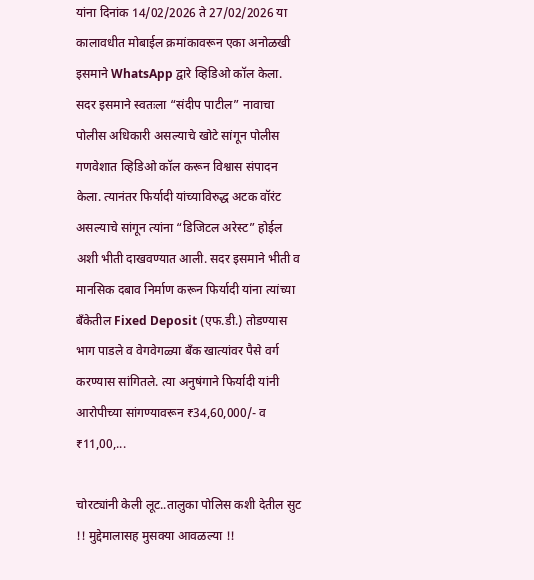यांना दिनांक 14/02/2026 ते 27/02/2026 या कालावधीत मोबाईल क्रमांकावरून एका अनोळखी इसमाने WhatsApp द्वारे व्हिडिओ कॉल केला. सदर इसमाने स्वतःला “संदीप पाटील” नावाचा पोलीस अधिकारी असल्याचे खोटे सांगून पोलीस गणवेशात व्हिडिओ कॉल करून विश्वास संपादन केला. त्यानंतर फिर्यादी यांच्याविरुद्ध अटक वॉरंट असल्याचे सांगून त्यांना “डिजिटल अरेस्ट” होईल अशी भीती दाखवण्यात आली. सदर इसमाने भीती व मानसिक दबाव निर्माण करून फिर्यादी यांना त्यांच्या बँकेतील Fixed Deposit (एफ.डी.) तोडण्यास भाग पाडले व वेगवेगळ्या बँक खात्यांवर पैसे वर्ग करण्यास सांगितले. त्या अनुषंगाने फिर्यादी यांनी आरोपीच्या सांगण्यावरून ₹34,60,000/- व ₹11,00,...

चोरट्यांनी केली लूट..तालुका पोलिस कशी देतील सुट !! मुद्देमालासह मुसक्या आवळल्या !!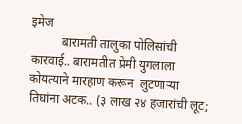इमेज
          बारामती तालुका पोलिसांची कारवाई.. बारामतीत प्रेमी युगलाला कोयत्याने मारहाण करून  लुटणाऱ्या तिघांना अटक.. (३ लाख २४ हजारांची लूट;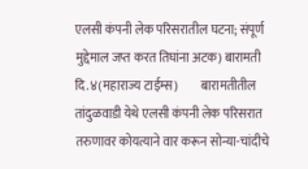एलसी कंपनी लेक परिसरातील घटना; संपूर्ण मुद्देमाल जप्त करत तिघांना अटक) बारामती दि.४(महाराज्य टाईम्स)         बारामतीतील तांदुळवाडी येथे एलसी कंपनी लेक परिसरात तरुणावर कोयत्याने वार करून सोन्या-चांदीचे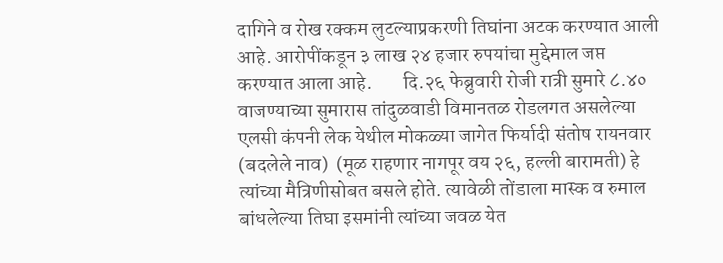दागिने व रोख रक्कम लुटल्याप्रकरणी तिघांना अटक करण्यात आली आहे. आरोपींकडून ३ लाख २४ हजार रुपयांचा मुद्देमाल जप्त करण्यात आला आहे.        दि.२६ फेब्रुवारी रोजी रात्री सुमारे ८.४० वाजण्याच्या सुमारास तांदुळवाडी विमानतळ रोडलगत असलेल्या एलसी कंपनी लेक येथील मोकळ्या जागेत फिर्यादी संतोष रायनवार (बदलेले नाव)  (मूळ राहणार नागपूर वय २६, हल्ली बारामती) हे त्यांच्या मैत्रिणीसोबत बसले होते. त्यावेळी तोंडाला मास्क व रुमाल बांधलेल्या तिघा इसमांनी त्यांच्या जवळ येत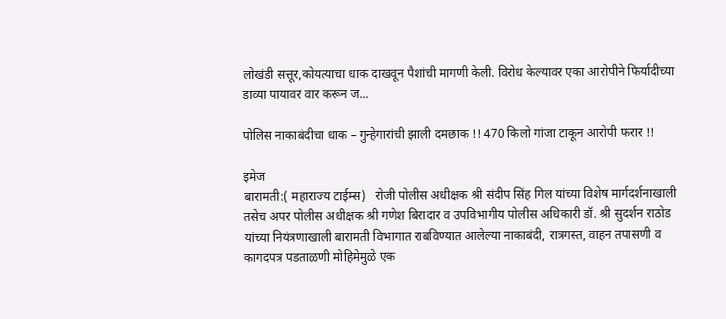लोखंडी सत्तूर,कोयत्याचा धाक दाखवून पैशांची मागणी केली. विरोध केल्यावर एका आरोपीने फिर्यादीच्या डाव्या पायावर वार करून ज...

पोलिस नाकाबंदीचा धाक – गुन्हेगारांची झाली दमछाक !! 470 किलो गांजा टाकून आरोपी फरार !!

इमेज
बारामती:( महाराज्य टाईम्स)   रोजी पोलीस अधीक्षक श्री संदीप सिंह गिल यांच्या विशेष मार्गदर्शनाखाली तसेच अपर पोलीस अधीक्षक श्री गणेश बिरादार व उपविभागीय पोलीस अधिकारी डॉ. श्री सुदर्शन राठोड यांच्या नियंत्रणाखाली बारामती विभागात राबविण्यात आलेल्या नाकाबंदी, रात्रगस्त, वाहन तपासणी व कागदपत्र पडताळणी मोहिमेमुळे एक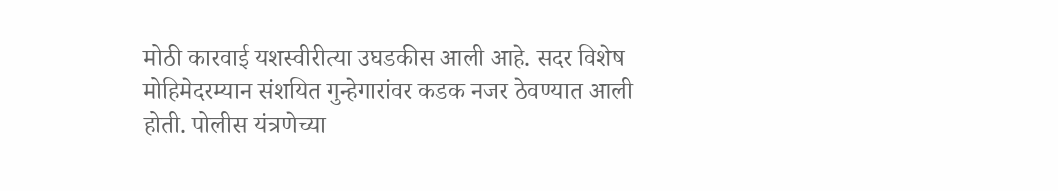मोठी कारवाई यशस्वीरीत्या उघडकीस आली आहे. सदर विशेष मोहिमेदरम्यान संशयित गुन्हेगारांवर कडक नजर ठेवण्यात आली होती. पोलीस यंत्रणेच्या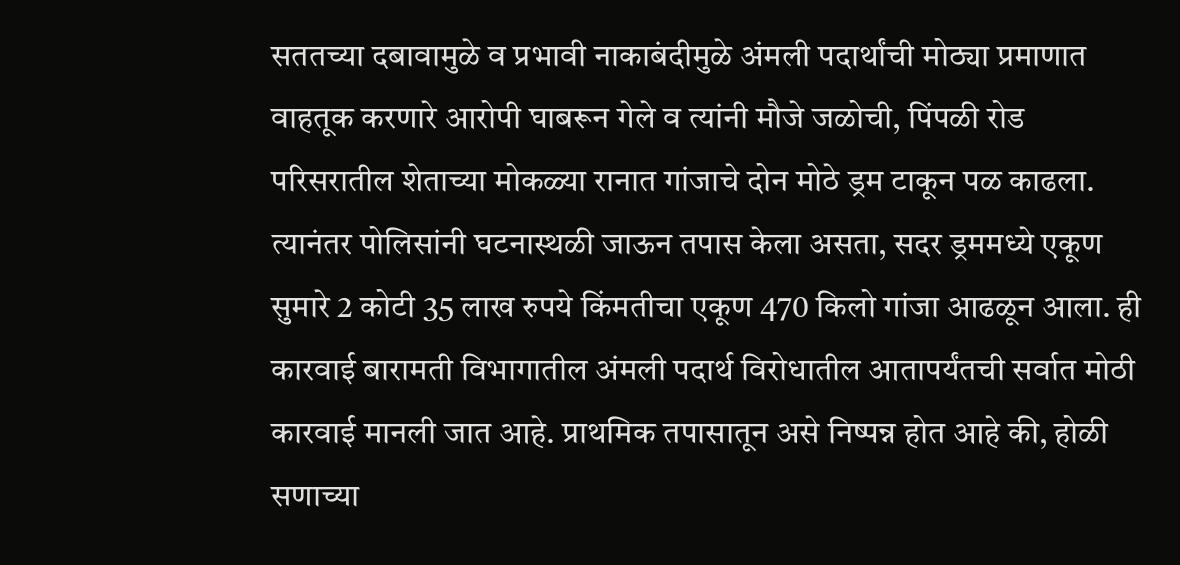सततच्या दबावामुळे व प्रभावी नाकाबंदीमुळे अंमली पदार्थांची मोठ्या प्रमाणात वाहतूक करणारे आरोपी घाबरून गेले व त्यांनी मौजे जळोची, पिंपळी रोड परिसरातील शेताच्या मोकळ्या रानात गांजाचे दोन मोठे ड्रम टाकून पळ काढला. त्यानंतर पोलिसांनी घटनास्थळी जाऊन तपास केला असता, सदर ड्रममध्ये एकूण सुमारे 2 कोटी 35 लाख रुपये किंमतीचा एकूण 470 किलो गांजा आढळून आला. ही कारवाई बारामती विभागातील अंमली पदार्थ विरोधातील आतापर्यंतची सर्वात मोठी कारवाई मानली जात आहे. प्राथमिक तपासातून असे निष्पन्न होत आहे की, होळी सणाच्या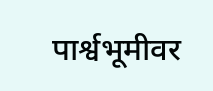पार्श्वभूमीवर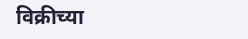विक्रीच्या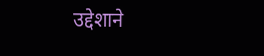उद्देशाने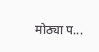मोठ्या प...